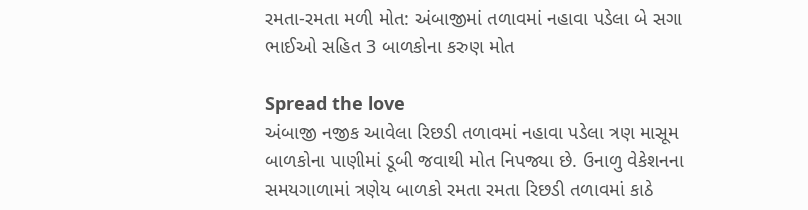રમતા-રમતા મળી મોત: અંબાજીમાં તળાવમાં નહાવા પડેલા બે સગા ભાઈઓ સહિત 3 બાળકોના કરુણ મોત

Spread the love
અંબાજી નજીક આવેલા રિછડી તળાવમાં નહાવા પડેલા ત્રણ માસૂમ બાળકોના પાણીમાં ડૂબી જવાથી મોત નિપજ્યા છે. ઉનાળુ વેકેશનના સમયગાળામાં ત્રણેય બાળકો રમતા રમતા રિછડી તળાવમાં કાઠે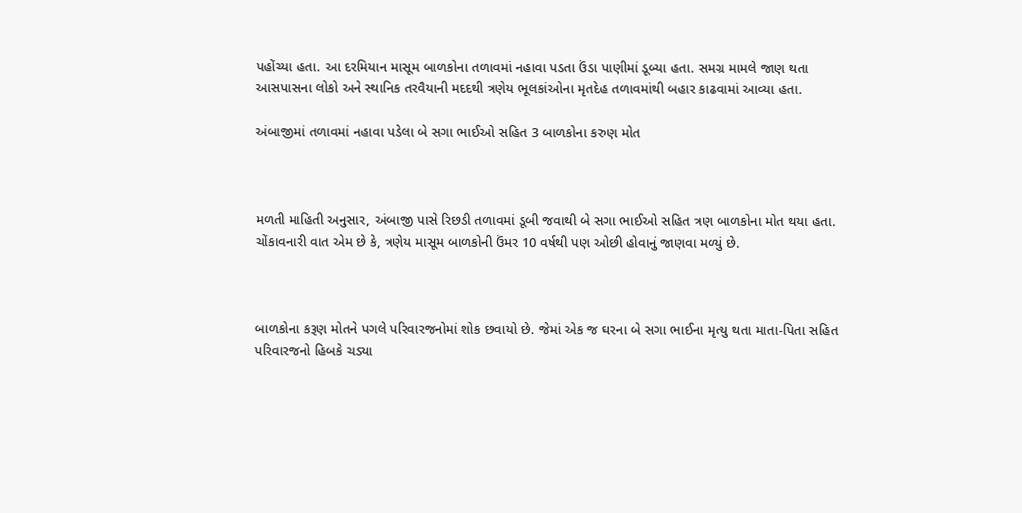પહોંચ્યા હતા. આ દરમિયાન માસૂમ બાળકોના તળાવમાં નહાવા પડતા ઉંડા પાણીમાં ડૂબ્યા હતા. સમગ્ર મામલે જાણ થતા આસપાસના લોકો અને સ્થાનિક તરવૈયાની મદદથી ત્રણેય ભૂલકાંઓના મૃતદેહ તળાવમાંથી બહાર કાઢવામાં આવ્યા હતા.

અંબાજીમાં તળાવમાં નહાવા પડેલા બે સગા ભાઈઓ સહિત 3 બાળકોના કરુણ મોત



મળતી માહિતી અનુસાર, અંબાજી પાસે રિછડી તળાવમાં ડૂબી જવાથી બે સગા ભાઈઓ સહિત ત્રણ બાળકોના મોત થયા હતા. ચોંકાવનારી વાત એમ છે કે, ત્રણેય માસૂમ બાળકોની ઉંમર 10 વર્ષથી પણ ઓછી હોવાનું જાણવા મળ્યું છે.



બાળકોના કરૂણ મોતને પગલે પરિવારજનોમાં શોક છવાયો છે. જેમાં એક જ ઘરના બે સગા ભાઈના મૃત્યુ થતા માતા-પિતા સહિત પરિવારજનો હિબકે ચડ્યા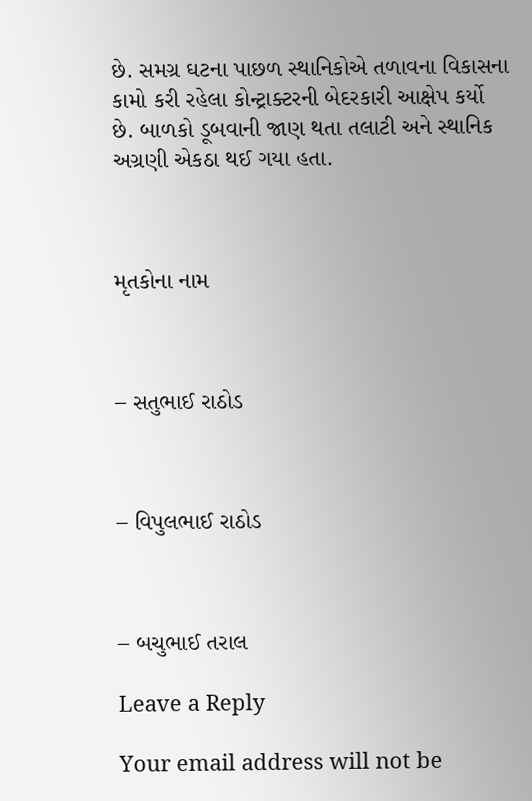છે. સમગ્ર ઘટના પાછળ સ્થાનિકોએ તળાવના વિકાસના કામો કરી રહેલા કોન્ટ્રાક્ટરની બેદરકારી આક્ષેપ કર્યો છે. બાળકો ડૂબવાની જાણ થતા તલાટી અને સ્થાનિક અગ્રણી એકઠા થઈ ગયા હતા.



મૃતકોના નામ



– સતુભાઈ રાઠોડ



– વિપુલભાઈ રાઠોડ



– બચુભાઈ તરાલ

Leave a Reply

Your email address will not be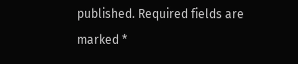published. Required fields are marked *